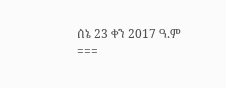ሰኔ 23 ቀን 2017 ዓ.ም
===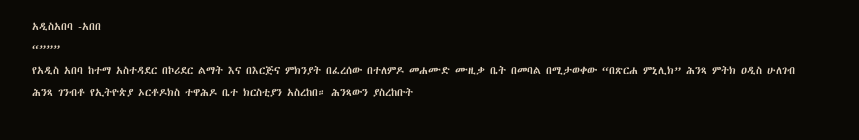አዲስአበባ -አበበ
“”””
የአዲስ አበባ ከተማ አስተዳደር በኮሪደር ልማት እና በእርጅና ምክንያት በፈረሰው በተለምዶ መሐሙድ ሙዚቃ ቤት በመባል በሚታወቀው “በጽርሐ ምኒሊክ” ሕንጻ ምትክ ዐዲስ ሁለገብ ሕንጻ ገንብቶ የኢትዮጵያ ኦርቶዶክስ ተዋሕዶ ቤተ ክርስቲያን አስረከበ። ሕንጻውን ያስረከቡት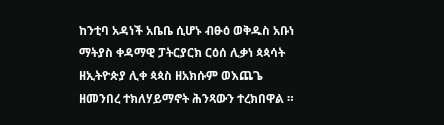ከንቲባ አዳነች አቤቤ ሲሆኑ ብፁዕ ወቅዱስ አቡነ ማትያስ ቀዳማዊ ፓትርያርክ ርዕሰ ሊቃነ ጳጳሳት ዘኢትዮጵያ ሊቀ ጳጳስ ዘአክሱም ወእጨጌ ዘመንበረ ተክለሃይማኖት ሕንጻውን ተረክበዋል ።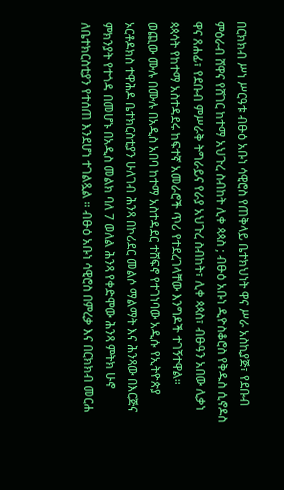በርክክብ ሥነ ሥርዓቱ ብፁዕ አቡነ ሳዊሮስ የጠቅላይ ቤተክህነት ዋና ሥራ አስኪያጅ፣ የደቡብ ምዕራብ ሸዋና የሸገር ከተማ አህጉረ ስብከት ሊቀ ጳጳስ ; ብፁዕ አቡነ ዲዮስቆሮስ የቅዱስ ሲኖዶስ ዋና ጸሐፊ፣ የደቡብ ምሥራቅ ትግራይና የራያ አህጉረ ስብከት፣ ሊቀ ጳጳስ፣ ብፁዓን አበው ሊቃነ ጳጳሳት የከተማ አስተዳደሩ ከፍተኛ አመራሮች ጥሪ የተደረገላቸው እንግዶች ተገኝተዋል።
ወጪው ሙሉ በሙሉ በአዲስ አበባ ከተማ አስተዳደር ተሸፍኖ የተገነባው አዲሱ የኢትዮጵያ ኦርቶዶክስ ተዋሕዶ ቤተክርስቲያን ሁለገብ ሕንጻ በኮሪደር መልሶ ማልማት እና ሕንጻው በእርጅና ምክንያት የተጎዳ በመሆኑ በአዲስ መልክ ባለ 7 ወለል ሕንጻ የቀድሞው ሕንጻ ምትክ ሁኖ ለቤተክርስቲያን የተሰጠ እንደሆነ ተገልጿል ። ብፁዕ አቡነ ሳዊሮስ በምረቃ እና በርክክብ መርሐ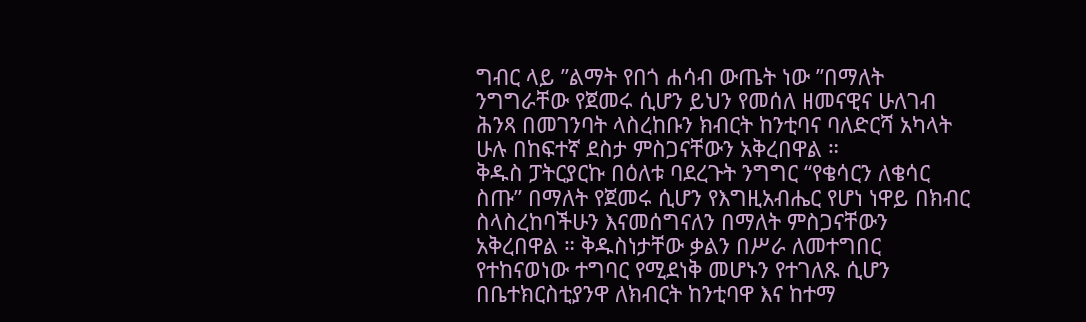ግብር ላይ ”ልማት የበጎ ሐሳብ ውጤት ነው ”በማለት ንግግራቸው የጀመሩ ሲሆን ይህን የመሰለ ዘመናዊና ሁለገብ ሕንጻ በመገንባት ላስረከቡን ክብርት ከንቲባና ባለድርሻ አካላት ሁሉ በከፍተኛ ደስታ ምስጋናቸውን አቅረበዋል ።
ቅዱስ ፓትርያርኩ በዕለቱ ባደረጉት ንግግር “የቄሳርን ለቄሳር ስጡ” በማለት የጀመሩ ሲሆን የእግዚአብሔር የሆነ ነዋይ በክብር ስላስረከባችሁን እናመሰግናለን በማለት ምስጋናቸውን አቅረበዋል ። ቅዱስነታቸው ቃልን በሥራ ለመተግበር የተከናወነው ተግባር የሚደነቅ መሆኑን የተገለጹ ሲሆን በቤተክርስቲያንዋ ለክብርት ከንቲባዋ እና ከተማ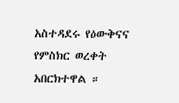አስተዳደሩ የዕውቅናና የምስክር ወረቀት አበርክተዋል ።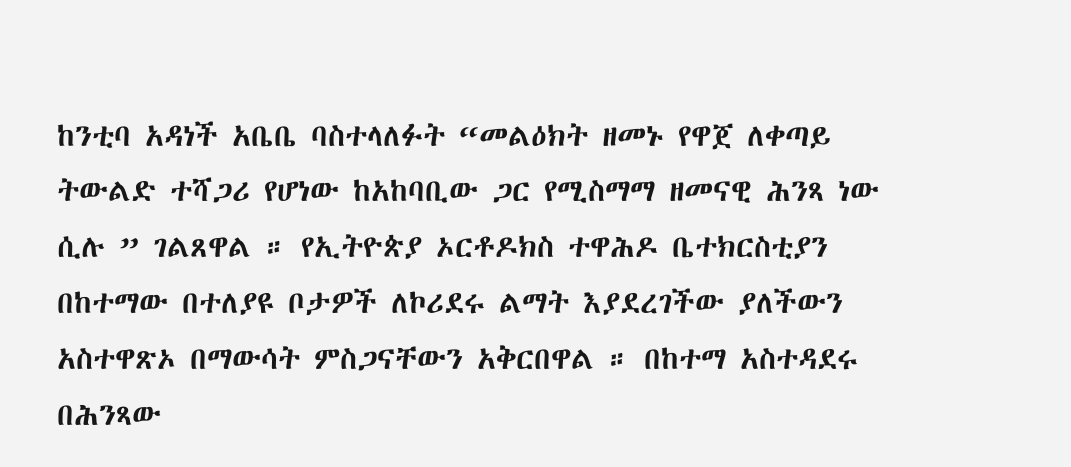ከንቲባ አዳነች አቤቤ ባስተላለፉት “መልዕክት ዘመኑ የዋጀ ለቀጣይ ትውልድ ተሻጋሪ የሆነው ከአከባቢው ጋር የሚስማማ ዘመናዊ ሕንጻ ነው ሲሉ ” ገልጸዋል ። የኢትዮጵያ ኦርቶዶክስ ተዋሕዶ ቤተክርስቲያን በከተማው በተለያዩ ቦታዎች ለኮሪደሩ ልማት እያደረገችው ያለችውን አስተዋጽኦ በማውሳት ምስጋናቸውን አቅርበዋል ። በከተማ አስተዳደሩ በሕንጻው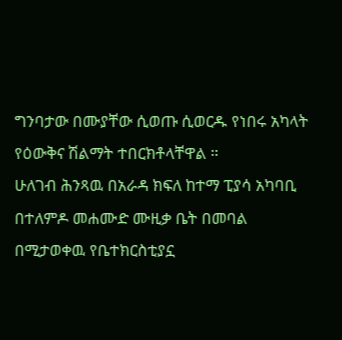ግንባታው በሙያቸው ሲወጡ ሲወርዱ የነበሩ አካላት የዕውቅና ሽልማት ተበርክቶላቸዋል ።
ሁለገብ ሕንጻዉ በአራዳ ክፍለ ከተማ ፒያሳ አካባቢ በተለምዶ መሐሙድ ሙዚቃ ቤት በመባል በሚታወቀዉ የቤተክርስቲያኗ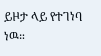ይዞታ ላይ የተገነባ ነዉ።